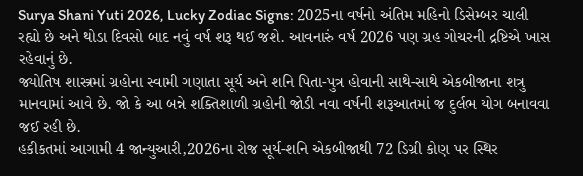Surya Shani Yuti 2026, Lucky Zodiac Signs: 2025ના વર્ષનો અંતિમ મહિનો ડિસેમ્બર ચાલી રહ્યો છે અને થોડા દિવસો બાદ નવું વર્ષ શરૂ થઈ જશે. આવનારું વર્ષ 2026 પણ ગ્રહ ગોચરની દ્રષ્ટિએ ખાસ રહેવાનું છે.
જ્યોતિષ શાસ્ત્રમાં ગ્રહોના સ્વામી ગણાતા સૂર્ય અને શનિ પિતા-પુત્ર હોવાની સાથે-સાથે એકબીજાના શત્રુ માનવામાં આવે છે. જો કે આ બન્ને શક્તિશાળી ગ્રહોની જોડી નવા વર્ષની શરૂઆતમાં જ દુર્લભ યોગ બનાવવા જઈ રહી છે.
હકીકતમાં આગામી 4 જાન્યુઆરી,2026ના રોજ સૂર્ય-શનિ એકબીજાથી 72 ડિગ્રી કોણ પર સ્થિર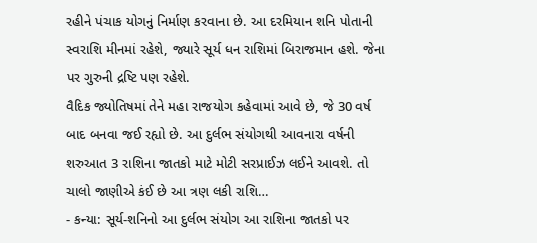રહીને પંચાક યોગનું નિર્માણ કરવાના છે. આ દરમિયાન શનિ પોતાની સ્વરાશિ મીનમાં રહેશે, જ્યારે સૂર્ય ધન રાશિમાં બિરાજમાન હશે. જેના પર ગુરુની દ્રષ્ટિ પણ રહેશે.
વૈદિક જ્યોતિષમાં તેને મહા રાજયોગ કહેવામાં આવે છે, જે 30 વર્ષ બાદ બનવા જઈ રહ્યો છે. આ દુર્લભ સંયોગથી આવનારા વર્ષની શરુઆત 3 રાશિના જાતકો માટે મોટી સરપ્રાઈઝ લઈને આવશે. તો ચાલો જાણીએ કંઈ છે આ ત્રણ લકી રાશિ…
- કન્યા: સૂર્ય-શનિનો આ દુર્લભ સંયોગ આ રાશિના જાતકો પર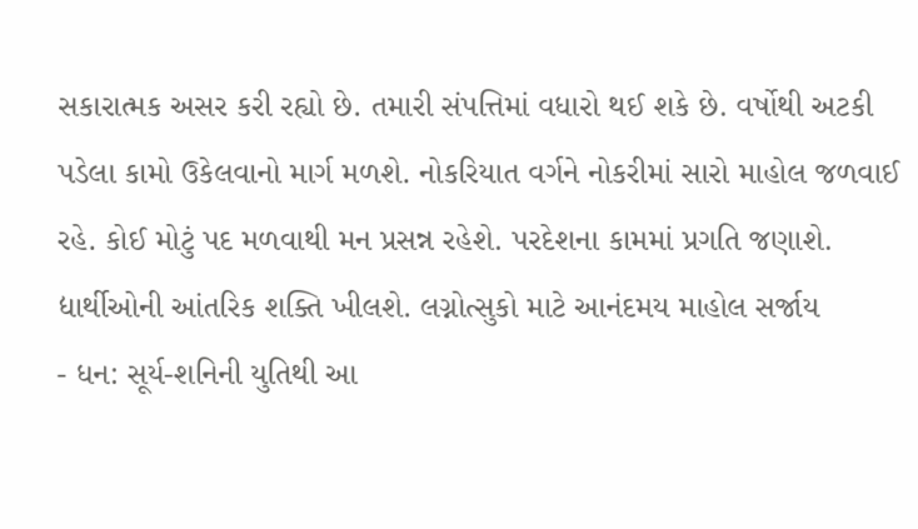સકારાત્મક અસર કરી રહ્યો છે. તમારી સંપત્તિમાં વધારો થઈ શકે છે. વર્ષોથી અટકી પડેલા કામો ઉકેલવાનો માર્ગ મળશે. નોકરિયાત વર્ગને નોકરીમાં સારો માહોલ જળવાઈ રહે. કોઈ મોટું પદ મળવાથી મન પ્રસન્ન રહેશે. પરદેશના કામમાં પ્રગતિ જણાશે. દ્યાર્થીઓની આંતરિક શક્તિ ખીલશે. લગ્નોત્સુકો માટે આનંદમય માહોલ સર્જાય
- ધન: સૂર્ય-શનિની યુતિથી આ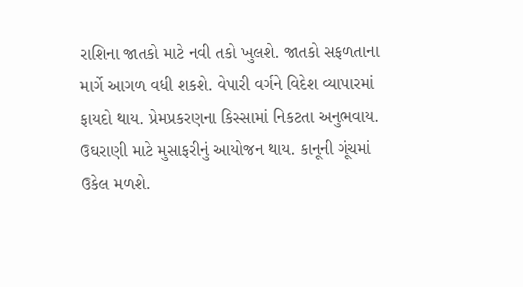રાશિના જાતકો માટે નવી તકો ખુલશે. જાતકો સફળતાના માર્ગે આગળ વધી શકશે. વેપારી વર્ગને વિદેશ વ્યાપારમાં ફાયદો થાય. પ્રેમપ્રકરણના કિસ્સામાં નિકટતા અનુભવાય. ઉઘરાણી માટે મુસાફરીનું આયોજન થાય. કાનૂની ગૂંચમાં ઉકેલ મળશે.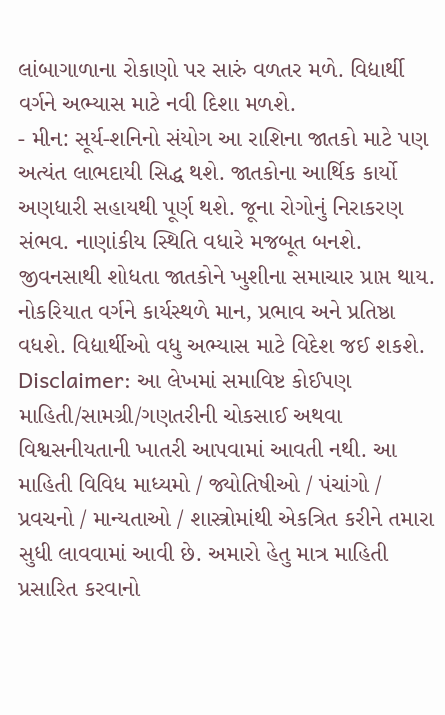લાંબાગાળાના રોકાણો પર સારું વળતર મળે. વિદ્યાર્થી વર્ગને અભ્યાસ માટે નવી દિશા મળશે.
- મીન: સૂર્ય-શનિનો સંયોગ આ રાશિના જાતકો માટે પણ અત્યંત લાભદાયી સિદ્ધ થશે. જાતકોના આર્થિક કાર્યો અણધારી સહાયથી પૂર્ણ થશે. જૂના રોગોનું નિરાકરણ સંભવ. નાણાંકીય સ્થિતિ વધારે મજબૂત બનશે. જીવનસાથી શોધતા જાતકોને ખુશીના સમાચાર પ્રાપ્ત થાય. નોકરિયાત વર્ગને કાર્યસ્થળે માન, પ્રભાવ અને પ્રતિષ્ઠા વધશે. વિદ્યાર્થીઓ વધુ અભ્યાસ માટે વિદેશ જઈ શકશે.
Disclaimer: આ લેખમાં સમાવિષ્ટ કોઈપણ માહિતી/સામગ્રી/ગણતરીની ચોકસાઈ અથવા વિશ્વસનીયતાની ખાતરી આપવામાં આવતી નથી. આ માહિતી વિવિધ માધ્યમો / જ્યોતિષીઓ / પંચાંગો / પ્રવચનો / માન્યતાઓ / શાસ્ત્રોમાંથી એકત્રિત કરીને તમારા સુધી લાવવામાં આવી છે. અમારો હેતુ માત્ર માહિતી પ્રસારિત કરવાનો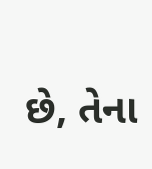છે, તેના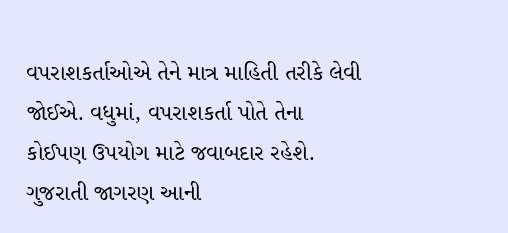વપરાશકર્તાઓએ તેને માત્ર માહિતી તરીકે લેવી જોઈએ. વધુમાં, વપરાશકર્તા પોતે તેના કોઈપણ ઉપયોગ માટે જવાબદાર રહેશે. ગુજરાતી જાગરણ આની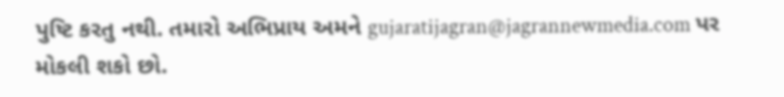પુષ્ટિ કરતુ નથી. તમારો અભિપ્રાય અમને gujaratijagran@jagrannewmedia.com પર મોકલી શકો છો.